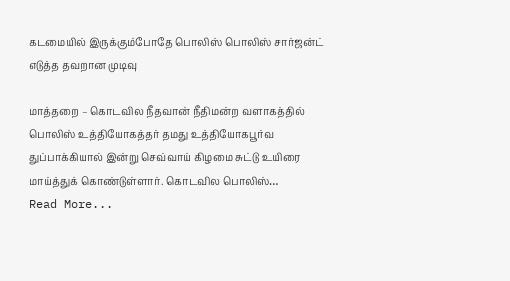கடமையில் இருக்கும்போதே பொலிஸ் பொலிஸ் சார்ஜன்ட் எடுத்த தவறான முடிவு

மாத்தறை – கொடவில நீதவான் நீதிமன்ற வளாகத்தில் பொலிஸ் உத்தியோகத்தர் தமது உத்தியோகபூர்வ துப்பாக்கியால் இன்று செவ்வாய் கிழமை சுட்டு உயிரை மாய்த்துக் கொண்டுள்ளார். கொடவில பொலிஸ்…
Read More...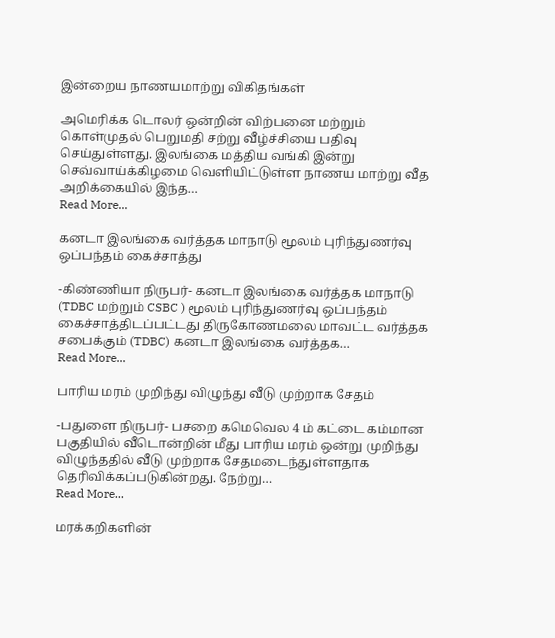இன்றைய நாணயமாற்று விகிதங்கள்

அமெரிக்க டொலர் ஒன்றின் விற்பனை மற்றும் கொள்முதல் பெறுமதி சற்று வீழ்ச்சியை பதிவு செய்துள்ளது. இலங்கை மத்திய வங்கி இன்று செவ்வாய்க்கிழமை வெளியிட்டுள்ள நாணய மாற்று வீத அறிக்கையில் இந்த…
Read More...

கனடா இலங்கை வர்த்தக மாநாடு மூலம் புரிந்துணர்வு ஒப்பந்தம் கைச்சாத்து

-கிண்ணியா நிருபர்- கனடா இலங்கை வர்த்தக மாநாடு (TDBC மற்றும் CSBC ) மூலம் புரிந்துணர்வு ஒப்பந்தம் கைச்சாத்திடப்பட்டது திருகோணமலை மாவட்ட வர்த்தக சபைக்கும் (TDBC) கனடா இலங்கை வர்த்தக…
Read More...

பாரிய மரம் முறிந்து விழுந்து வீடு முற்றாக சேதம்

-பதுளை நிருபர்- பசறை கமெவெல 4 ம் கட்டை கம்மான பகுதியில் வீடொன்றின் மீது பாரிய மரம் ஒன்று முறிந்து விழுந்ததில் வீடு முற்றாக சேதமடைந்துள்ளதாக தெரிவிக்கப்படுகின்றது. நேற்று…
Read More...

மரக்கறிகளின்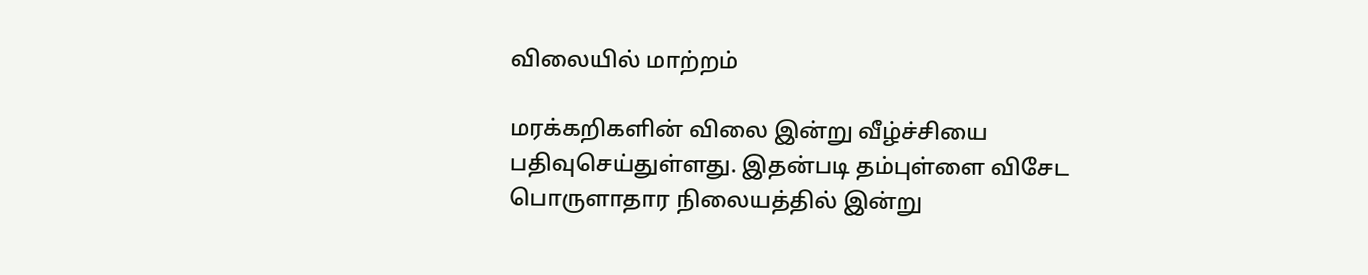விலையில் மாற்றம்

மரக்கறிகளின் விலை இன்று வீழ்ச்சியை பதிவுசெய்துள்ளது. இதன்படி தம்புள்ளை விசேட பொருளாதார நிலையத்தில் இன்று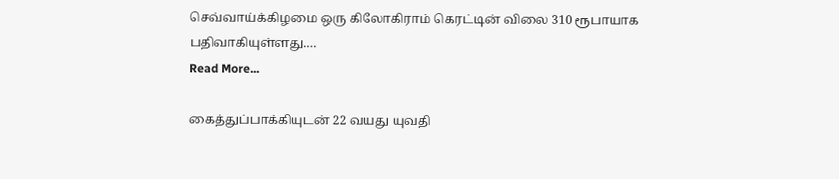செவ்வாய்க்கிழமை ஒரு கிலோகிராம் கெரட்டின் விலை 310 ரூபாயாக பதிவாகியுள்ளது.…
Read More...

கைத்துப்பாக்கியுடன் 22 வயது யுவதி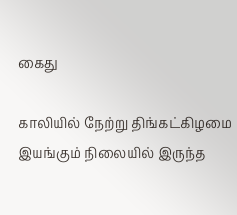கைது

காலியில் நேற்று திங்கட்கிழமை இயங்கும் நிலையில் இருந்த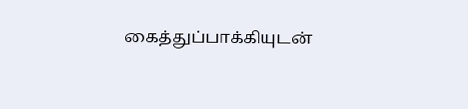கைத்துப்பாக்கியுடன்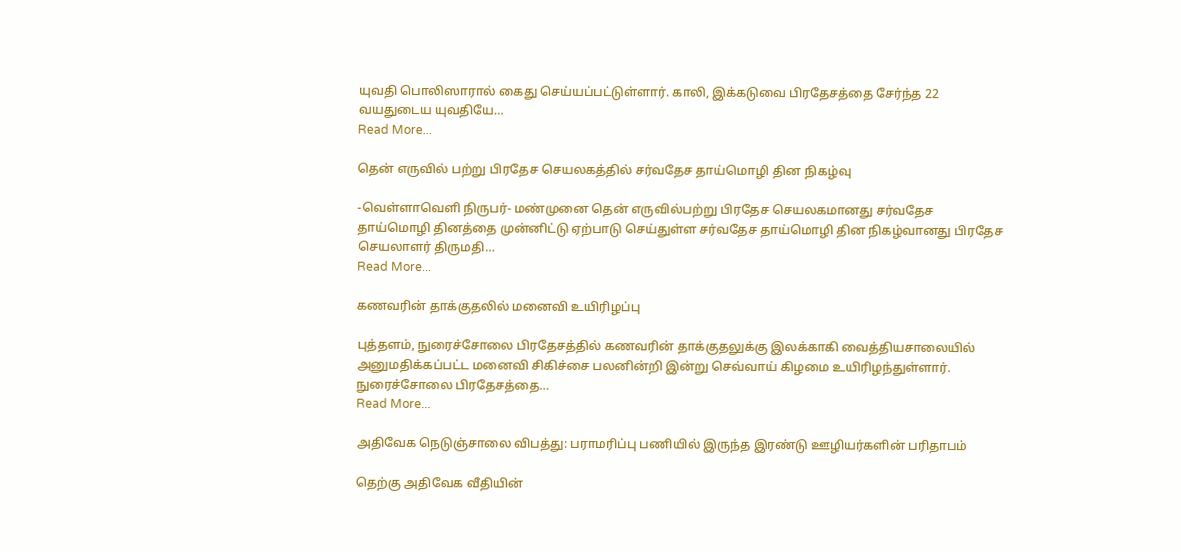யுவதி பொலிஸாரால் கைது செய்யப்பட்டுள்ளார். காலி, இக்கடுவை பிரதேசத்தை சேர்ந்த 22 வயதுடைய யுவதியே…
Read More...

தென் எருவில் பற்று பிரதேச செயலகத்தில் சர்வதேச தாய்மொழி தின நிகழ்வு

-வெள்ளாவெளி நிருபர்- மண்முனை தென் எருவில்பற்று பிரதேச செயலகமானது சர்வதேச தாய்மொழி தினத்தை முன்னிட்டு ஏற்பாடு செய்துள்ள சர்வதேச தாய்மொழி தின நிகழ்வானது பிரதேச செயலாளர் திருமதி…
Read More...

கணவரின் தாக்குதலில் மனைவி உயிரிழப்பு

புத்தளம், நுரைச்சோலை பிரதேசத்தில் கணவரின் தாக்குதலுக்கு இலக்காகி வைத்தியசாலையில் அனுமதிக்கப்பட்ட மனைவி சிகிச்சை பலனின்றி இன்று செவ்வாய் கிழமை உயிரிழந்துள்ளார். நுரைச்சோலை பிரதேசத்தை…
Read More...

அதிவேக நெடுஞ்சாலை விபத்து: பராமரிப்பு பணியில் இருந்த இரண்டு ஊழியர்களின் பரிதாபம்

தெற்கு அதிவேக வீதியின்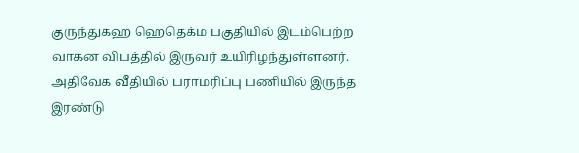குருந்துகஹ ஹெதெக்ம பகுதியில் இடம்பெற்ற வாகன விபத்தில் இருவர் உயிரிழந்துள்ளனர். அதிவேக வீதியில் பராமரிப்பு பணியில் இருந்த இரண்டு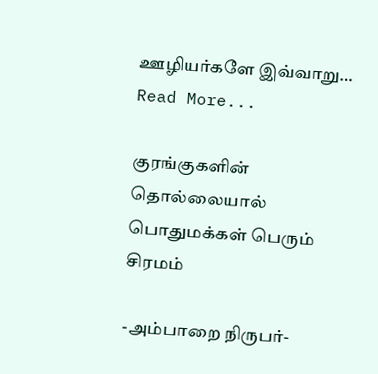ஊழியர்களே இவ்வாறு…
Read More...

குரங்குகளின் தொல்லையால் பொதுமக்கள் பெரும் சிரமம்

-அம்பாறை நிருபர்-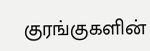குரங்குகளின்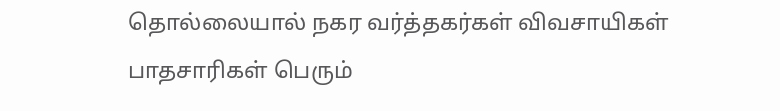தொல்லையால் நகர வர்த்தகர்கள் விவசாயிகள் பாதசாரிகள் பெரும்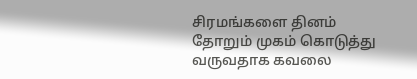சிரமங்களை தினம் தோறும் முகம் கொடுத்து வருவதாக கவலை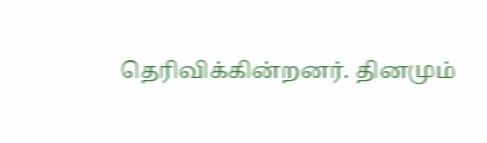தெரிவிக்கின்றனர். தினமும்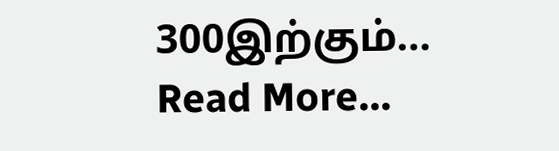300இற்கும்…
Read More...